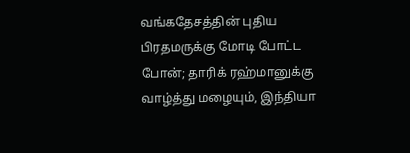வங்கதேசத்தின் புதிய பிரதமருக்கு மோடி போட்ட போன்; தாரிக் ரஹ்மானுக்கு வாழ்த்து மழையும், இந்தியா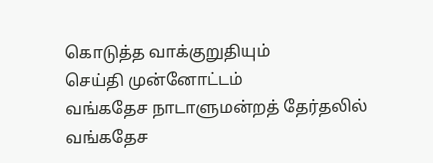கொடுத்த வாக்குறுதியும்
செய்தி முன்னோட்டம்
வங்கதேச நாடாளுமன்றத் தேர்தலில் வங்கதேச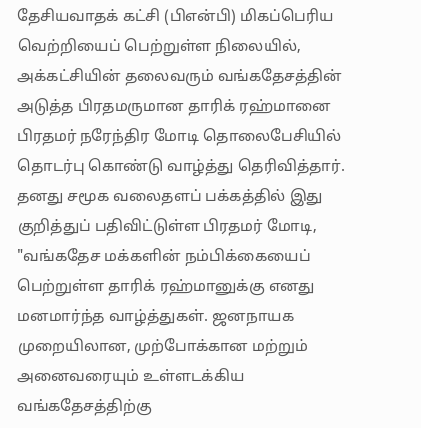தேசியவாதக் கட்சி (பிஎன்பி) மிகப்பெரிய வெற்றியைப் பெற்றுள்ள நிலையில், அக்கட்சியின் தலைவரும் வங்கதேசத்தின் அடுத்த பிரதமருமான தாரிக் ரஹ்மானை பிரதமர் நரேந்திர மோடி தொலைபேசியில் தொடர்பு கொண்டு வாழ்த்து தெரிவித்தார். தனது சமூக வலைதளப் பக்கத்தில் இது குறித்துப் பதிவிட்டுள்ள பிரதமர் மோடி, "வங்கதேச மக்களின் நம்பிக்கையைப் பெற்றுள்ள தாரிக் ரஹ்மானுக்கு எனது மனமார்ந்த வாழ்த்துகள். ஜனநாயக முறையிலான, முற்போக்கான மற்றும் அனைவரையும் உள்ளடக்கிய வங்கதேசத்திற்கு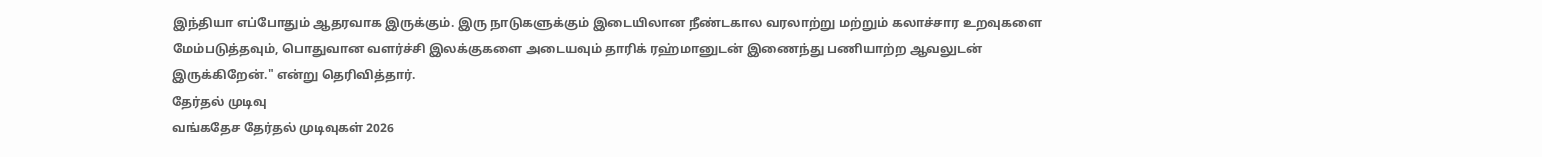இந்தியா எப்போதும் ஆதரவாக இருக்கும். இரு நாடுகளுக்கும் இடையிலான நீண்டகால வரலாற்று மற்றும் கலாச்சார உறவுகளை மேம்படுத்தவும், பொதுவான வளர்ச்சி இலக்குகளை அடையவும் தாரிக் ரஹ்மானுடன் இணைந்து பணியாற்ற ஆவலுடன் இருக்கிறேன்." என்று தெரிவித்தார்.
தேர்தல் முடிவு
வங்கதேச தேர்தல் முடிவுகள் 2026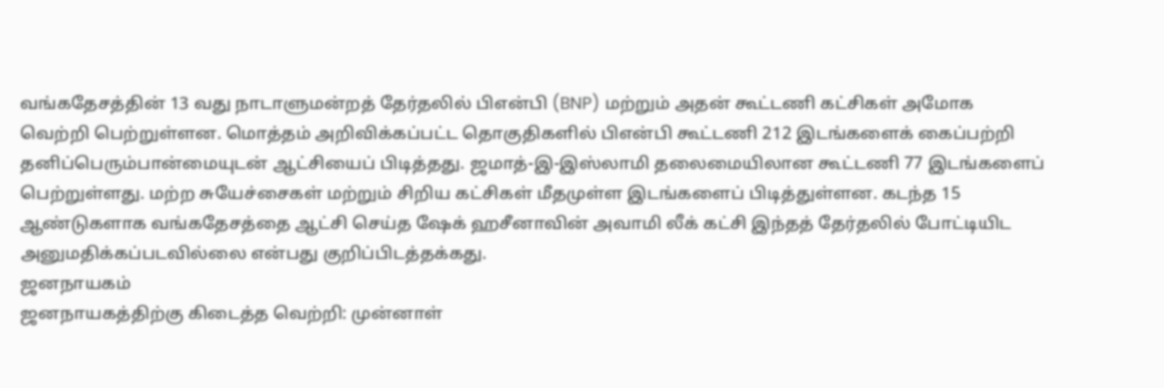வங்கதேசத்தின் 13 வது நாடாளுமன்றத் தேர்தலில் பிஎன்பி (BNP) மற்றும் அதன் கூட்டணி கட்சிகள் அமோக வெற்றி பெற்றுள்ளன. மொத்தம் அறிவிக்கப்பட்ட தொகுதிகளில் பிஎன்பி கூட்டணி 212 இடங்களைக் கைப்பற்றி தனிப்பெரும்பான்மையுடன் ஆட்சியைப் பிடித்தது. ஜமாத்-இ-இஸ்லாமி தலைமையிலான கூட்டணி 77 இடங்களைப் பெற்றுள்ளது. மற்ற சுயேச்சைகள் மற்றும் சிறிய கட்சிகள் மீதமுள்ள இடங்களைப் பிடித்துள்ளன. கடந்த 15 ஆண்டுகளாக வங்கதேசத்தை ஆட்சி செய்த ஷேக் ஹசீனாவின் அவாமி லீக் கட்சி இந்தத் தேர்தலில் போட்டியிட அனுமதிக்கப்படவில்லை என்பது குறிப்பிடத்தக்கது.
ஜனநாயகம்
ஜனநாயகத்திற்கு கிடைத்த வெற்றி: முன்னாள்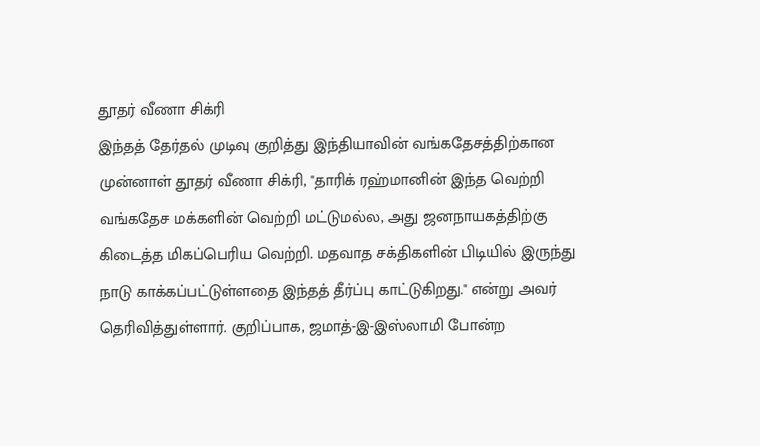தூதர் வீணா சிக்ரி
இந்தத் தேர்தல் முடிவு குறித்து இந்தியாவின் வங்கதேசத்திற்கான முன்னாள் தூதர் வீணா சிக்ரி, "தாரிக் ரஹ்மானின் இந்த வெற்றி வங்கதேச மக்களின் வெற்றி மட்டுமல்ல, அது ஜனநாயகத்திற்கு கிடைத்த மிகப்பெரிய வெற்றி. மதவாத சக்திகளின் பிடியில் இருந்து நாடு காக்கப்பட்டுள்ளதை இந்தத் தீர்ப்பு காட்டுகிறது." என்று அவர் தெரிவித்துள்ளார். குறிப்பாக, ஜமாத்-இ-இஸ்லாமி போன்ற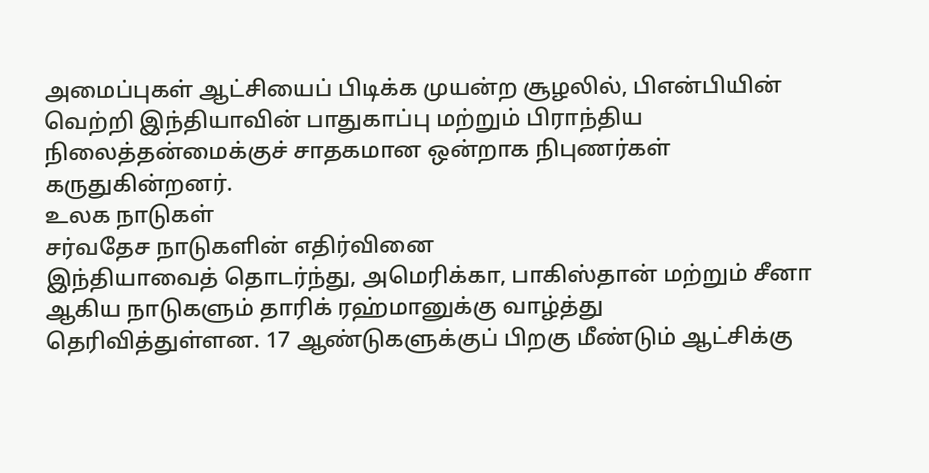அமைப்புகள் ஆட்சியைப் பிடிக்க முயன்ற சூழலில், பிஎன்பியின் வெற்றி இந்தியாவின் பாதுகாப்பு மற்றும் பிராந்திய நிலைத்தன்மைக்குச் சாதகமான ஒன்றாக நிபுணர்கள் கருதுகின்றனர்.
உலக நாடுகள்
சர்வதேச நாடுகளின் எதிர்வினை
இந்தியாவைத் தொடர்ந்து, அமெரிக்கா, பாகிஸ்தான் மற்றும் சீனா ஆகிய நாடுகளும் தாரிக் ரஹ்மானுக்கு வாழ்த்து தெரிவித்துள்ளன. 17 ஆண்டுகளுக்குப் பிறகு மீண்டும் ஆட்சிக்கு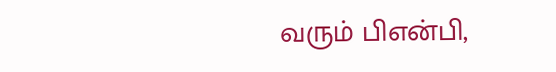வரும் பிஎன்பி,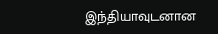இந்தியாவுடனான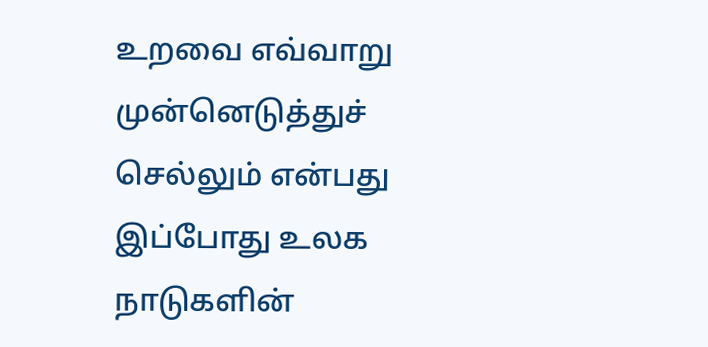உறவை எவ்வாறு முன்னெடுத்துச் செல்லும் என்பது இப்போது உலக நாடுகளின்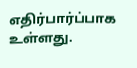எதிர்பார்ப்பாக உள்ளது.